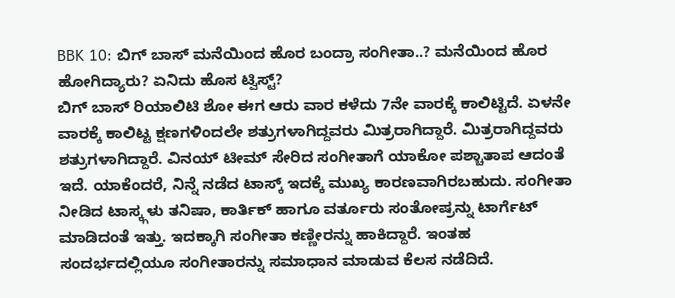BBK 10: ಬಿಗ್ ಬಾಸ್ ಮನೆಯಿಂದ ಹೊರ ಬಂದ್ರಾ ಸಂಗೀತಾ..? ಮನೆಯಿಂದ ಹೊರ ಹೋಗಿದ್ಯಾರು? ಏನಿದು ಹೊಸ ಟ್ವಿಸ್ಟ್?
ಬಿಗ್ ಬಾಸ್ ರಿಯಾಲಿಟಿ ಶೋ ಈಗ ಆರು ವಾರ ಕಳೆದು 7ನೇ ವಾರಕ್ಕೆ ಕಾಲಿಟ್ಟಿದೆ. ಏಳನೇ ವಾರಕ್ಕೆ ಕಾಲಿಟ್ಟ ಕ್ಷಣಗಳಿಂದಲೇ ಶತ್ರುಗಳಾಗಿದ್ದವರು ಮಿತ್ರರಾಗಿದ್ದಾರೆ. ಮಿತ್ರರಾಗಿದ್ದವರು ಶತ್ರುಗಳಾಗಿದ್ದಾರೆ. ವಿನಯ್ ಟೀಮ್ ಸೇರಿದ ಸಂಗೀತಾಗೆ ಯಾಕೋ ಪಶ್ಚಾತಾಪ ಆದಂತೆ ಇದೆ. ಯಾಕೆಂದರೆ, ನಿನ್ನೆ ನಡೆದ ಟಾಸ್ಕ್ ಇದಕ್ಕೆ ಮುಖ್ಯ ಕಾರಣವಾಗಿರಬಹುದು. ಸಂಗೀತಾ ನೀಡಿದ ಟಾಸ್ಕ್ಗಳು ತನಿಷಾ, ಕಾರ್ತಿಕ್ ಹಾಗೂ ವರ್ತೂರು ಸಂತೋಷ್ರನ್ನು ಟಾರ್ಗೆಟ್ ಮಾಡಿದಂತೆ ಇತ್ತು. ಇದಕ್ಕಾಗಿ ಸಂಗೀತಾ ಕಣ್ಣೀರನ್ನು ಹಾಕಿದ್ದಾರೆ. ಇಂತಹ ಸಂದರ್ಭದಲ್ಲಿಯೂ ಸಂಗೀತಾರನ್ನು ಸಮಾಧಾನ ಮಾಡುವ ಕೆಲಸ ನಡೆದಿದೆ.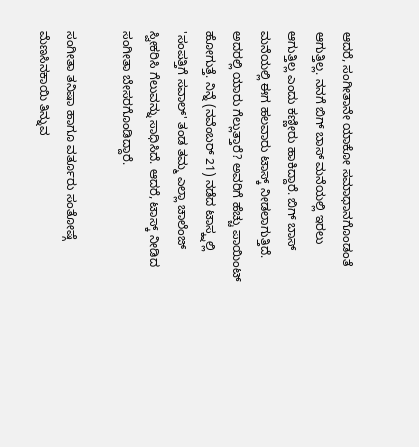ಆದರೆ, ಸಂಗೀತಾನೇ ಯಾಕೋ ಸಮಾಧಾನಗೊಂಡಂತೆ ಆಗುತ್ತಿಲ್ಲ. ನನಗೆ ಬಿಗ್ ಬಾಸ್ ಮನೆಯಲ್ಲಿ ಇರಲು ಆಗುತ್ತಿಲ್ಲ ಎಂದು ಕಣ್ಣೀರು ಹಾಕಿದ್ದಾರೆ. ಬಿಗ್ ಬಾಸ್ ಮನೆಯಲ್ಲಿ ಈಗ ಹಲವಾರು ಟಾಸ್ಕ್ ನೀಡಲಾಗುತ್ತಿದೆ. ಅದರಲ್ಲಿ ಯಾರು ಗೆಲ್ಲುತ್ತಾರೆ? ಅವರಿಗೆ ಹೆಚ್ಚು ಪಾಯಿಂಟ್ ಹೋಗುತ್ತೆ. ನಿನ್ನೆ (ನವೆಂಬರ್ 21) ನಡೆದ ಟಾಸ್ಕ್ನಲ್ಲಿ 'ಸಂಪತ್ತಿಗೆ ಸವಾಲ್' ತಂಡ ತಮ್ಮ ಎಲ್ಲಾ ಚಾಲೆಂಜ್ ಸ್ವೀಕರಿಸಿ ಗೆಲುವನ್ನು ಸಾಧಿಸಿದೆ. ಆದರೆ, ಟಾಸ್ಕ್ ನೀಡಿದ ಸಂಗೀತಾ ಬೇಸರಗೊಂಡಿದ್ದಾರೆ.

ಸಂಗೀತಾ ತನಿಷಾ ಹಾಗೂ ವರ್ತೂರು ಸಂತೋಷ್ಗೆ ಮೆಣಸಿನಕಾಯಿ ತಿನ್ನುವ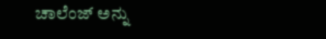ಚಾಲೆಂಜ್ ಅನ್ನು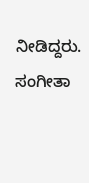ನೀಡಿದ್ದರು. ಸಂಗೀತಾ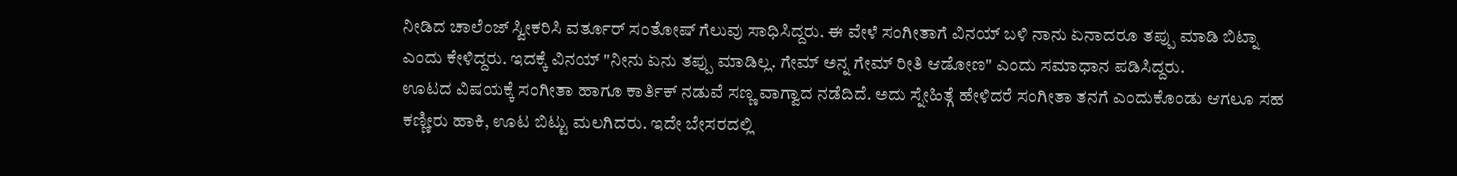ನೀಡಿದ ಚಾಲೆಂಜ್ ಸ್ವೀಕರಿಸಿ ವರ್ತೂರ್ ಸಂತೋಷ್ ಗೆಲುವು ಸಾಧಿಸಿದ್ದರು. ಈ ವೇಳೆ ಸಂಗೀತಾಗೆ ವಿನಯ್ ಬಳಿ ನಾನು ಏನಾದರೂ ತಪ್ಪು ಮಾಡಿ ಬಿಟ್ನಾ ಎಂದು ಕೇಳಿದ್ದರು. ಇದಕ್ಕೆ ವಿನಯ್ "ನೀನು ಏನು ತಪ್ಪು ಮಾಡಿಲ್ಲ. ಗೇಮ್ ಅನ್ನ ಗೇಮ್ ರೀತಿ ಆಡೋಣ" ಎಂದು ಸಮಾಧಾನ ಪಡಿಸಿದ್ದರು.
ಊಟದ ವಿಷಯಕ್ಕೆ ಸಂಗೀತಾ ಹಾಗೂ ಕಾರ್ತಿಕ್ ನಡುವೆ ಸಣ್ಣ ವಾಗ್ವಾದ ನಡೆದಿದೆ. ಅದು ಸ್ನೇಹಿತ್ಗೆ ಹೇಳಿದರೆ ಸಂಗೀತಾ ತನಗೆ ಎಂದುಕೊಂಡು ಆಗಲೂ ಸಹ ಕಣ್ಣೀರು ಹಾಕಿ, ಊಟ ಬಿಟ್ಟು ಮಲಗಿದರು. ಇದೇ ಬೇಸರದಲ್ಲಿ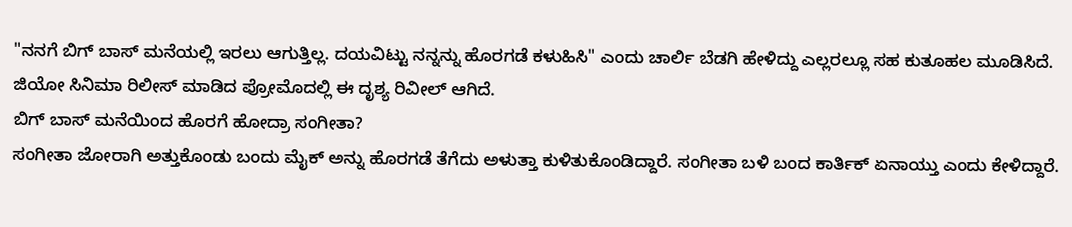"ನನಗೆ ಬಿಗ್ ಬಾಸ್ ಮನೆಯಲ್ಲಿ ಇರಲು ಆಗುತ್ತಿಲ್ಲ. ದಯವಿಟ್ಟು ನನ್ನನ್ನು ಹೊರಗಡೆ ಕಳುಹಿಸಿ" ಎಂದು ಚಾರ್ಲಿ ಬೆಡಗಿ ಹೇಳಿದ್ದು ಎಲ್ಲರಲ್ಲೂ ಸಹ ಕುತೂಹಲ ಮೂಡಿಸಿದೆ. ಜಿಯೋ ಸಿನಿಮಾ ರಿಲೀಸ್ ಮಾಡಿದ ಪ್ರೋಮೊದಲ್ಲಿ ಈ ದೃಶ್ಯ ರಿವೀಲ್ ಆಗಿದೆ.
ಬಿಗ್ ಬಾಸ್ ಮನೆಯಿಂದ ಹೊರಗೆ ಹೋದ್ರಾ ಸಂಗೀತಾ?
ಸಂಗೀತಾ ಜೋರಾಗಿ ಅತ್ತುಕೊಂಡು ಬಂದು ಮೈಕ್ ಅನ್ನು ಹೊರಗಡೆ ತೆಗೆದು ಅಳುತ್ತಾ ಕುಳಿತುಕೊಂಡಿದ್ದಾರೆ. ಸಂಗೀತಾ ಬಳಿ ಬಂದ ಕಾರ್ತಿಕ್ ಏನಾಯ್ತು ಎಂದು ಕೇಳಿದ್ದಾರೆ.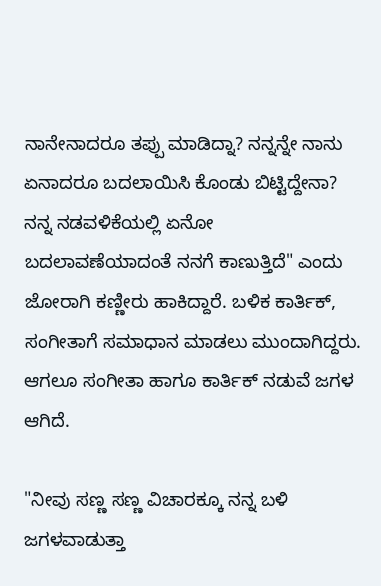ನಾನೇನಾದರೂ ತಪ್ಪು ಮಾಡಿದ್ನಾ? ನನ್ನನ್ನೇ ನಾನು ಏನಾದರೂ ಬದಲಾಯಿಸಿ ಕೊಂಡು ಬಿಟ್ಟಿದ್ದೇನಾ? ನನ್ನ ನಡವಳಿಕೆಯಲ್ಲಿ ಏನೋ ಬದಲಾವಣೆಯಾದಂತೆ ನನಗೆ ಕಾಣುತ್ತಿದೆ" ಎಂದು ಜೋರಾಗಿ ಕಣ್ಣೀರು ಹಾಕಿದ್ದಾರೆ. ಬಳಿಕ ಕಾರ್ತಿಕ್, ಸಂಗೀತಾಗೆ ಸಮಾಧಾನ ಮಾಡಲು ಮುಂದಾಗಿದ್ದರು. ಆಗಲೂ ಸಂಗೀತಾ ಹಾಗೂ ಕಾರ್ತಿಕ್ ನಡುವೆ ಜಗಳ ಆಗಿದೆ.

"ನೀವು ಸಣ್ಣ ಸಣ್ಣ ವಿಚಾರಕ್ಕೂ ನನ್ನ ಬಳಿ ಜಗಳವಾಡುತ್ತಾ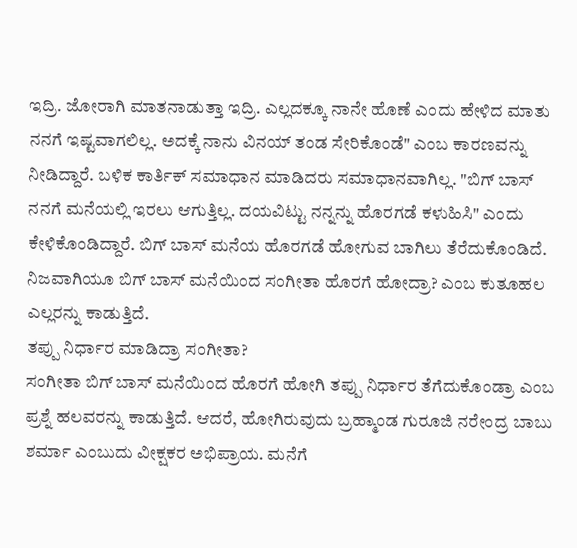ಇದ್ರಿ. ಜೋರಾಗಿ ಮಾತನಾಡುತ್ತಾ ಇದ್ರಿ. ಎಲ್ಲದಕ್ಕೂ ನಾನೇ ಹೊಣೆ ಎಂದು ಹೇಳಿದ ಮಾತು ನನಗೆ ಇಷ್ಟವಾಗಲಿಲ್ಲ. ಅದಕ್ಕೆ ನಾನು ವಿನಯ್ ತಂಡ ಸೇರಿಕೊಂಡೆ" ಎಂಬ ಕಾರಣವನ್ನು ನೀಡಿದ್ದಾರೆ. ಬಳಿಕ ಕಾರ್ತಿಕ್ ಸಮಾಧಾನ ಮಾಡಿದರು ಸಮಾಧಾನವಾಗಿಲ್ಲ. "ಬಿಗ್ ಬಾಸ್ ನನಗೆ ಮನೆಯಲ್ಲಿ ಇರಲು ಆಗುತ್ತಿಲ್ಲ. ದಯವಿಟ್ಟು ನನ್ನನ್ನು ಹೊರಗಡೆ ಕಳುಹಿಸಿ" ಎಂದು ಕೇಳಿಕೊಂಡಿದ್ದಾರೆ. ಬಿಗ್ ಬಾಸ್ ಮನೆಯ ಹೊರಗಡೆ ಹೋಗುವ ಬಾಗಿಲು ತೆರೆದುಕೊಂಡಿದೆ. ನಿಜವಾಗಿಯೂ ಬಿಗ್ ಬಾಸ್ ಮನೆಯಿಂದ ಸಂಗೀತಾ ಹೊರಗೆ ಹೋದ್ರಾ? ಎಂಬ ಕುತೂಹಲ ಎಲ್ಲರನ್ನು ಕಾಡುತ್ತಿದೆ.
ತಪ್ಪು ನಿರ್ಧಾರ ಮಾಡಿದ್ರಾ ಸಂಗೀತಾ?
ಸಂಗೀತಾ ಬಿಗ್ ಬಾಸ್ ಮನೆಯಿಂದ ಹೊರಗೆ ಹೋಗಿ ತಪ್ಪು ನಿರ್ಧಾರ ತೆಗೆದುಕೊಂಡ್ರಾ ಎಂಬ ಪ್ರಶ್ನೆ ಹಲವರನ್ನು ಕಾಡುತ್ತಿದೆ. ಆದರೆ, ಹೋಗಿರುವುದು ಬ್ರಹ್ಮಾಂಡ ಗುರೂಜಿ ನರೇಂದ್ರ ಬಾಬು ಶರ್ಮಾ ಎಂಬುದು ವೀಕ್ಷಕರ ಅಭಿಪ್ರಾಯ. ಮನೆಗೆ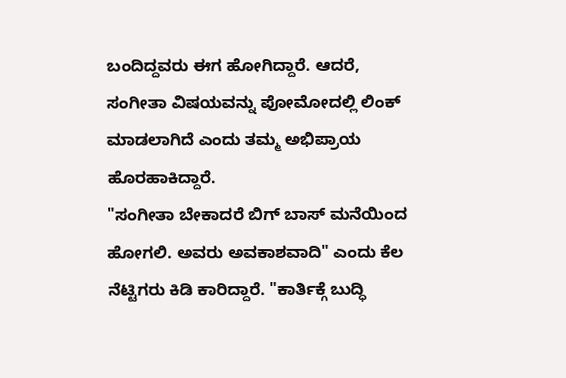ಬಂದಿದ್ದವರು ಈಗ ಹೋಗಿದ್ದಾರೆ. ಆದರೆ, ಸಂಗೀತಾ ವಿಷಯವನ್ನು ಪೋಮೋದಲ್ಲಿ ಲಿಂಕ್ ಮಾಡಲಾಗಿದೆ ಎಂದು ತಮ್ಮ ಅಭಿಪ್ರಾಯ ಹೊರಹಾಕಿದ್ದಾರೆ.
"ಸಂಗೀತಾ ಬೇಕಾದರೆ ಬಿಗ್ ಬಾಸ್ ಮನೆಯಿಂದ ಹೋಗಲಿ. ಅವರು ಅವಕಾಶವಾದಿ" ಎಂದು ಕೆಲ ನೆಟ್ಟಿಗರು ಕಿಡಿ ಕಾರಿದ್ದಾರೆ. "ಕಾರ್ತಿಕ್ಗೆ ಬುದ್ಧಿ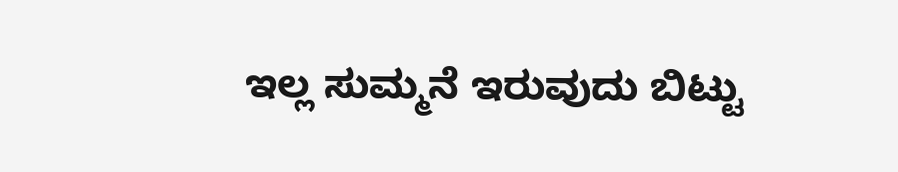ಇಲ್ಲ ಸುಮ್ಮನೆ ಇರುವುದು ಬಿಟ್ಟು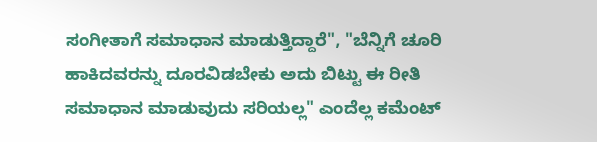ಸಂಗೀತಾಗೆ ಸಮಾಧಾನ ಮಾಡುತ್ತಿದ್ದಾರೆ", "ಬೆನ್ನಿಗೆ ಚೂರಿ ಹಾಕಿದವರನ್ನು ದೂರವಿಡಬೇಕು ಅದು ಬಿಟ್ಟು ಈ ರೀತಿ ಸಮಾಧಾನ ಮಾಡುವುದು ಸರಿಯಲ್ಲ" ಎಂದೆಲ್ಲ ಕಮೆಂಟ್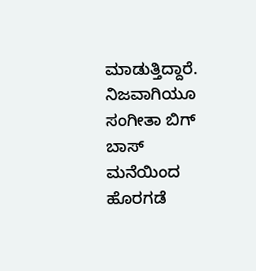ಮಾಡುತ್ತಿದ್ದಾರೆ. ನಿಜವಾಗಿಯೂ ಸಂಗೀತಾ ಬಿಗ್ ಬಾಸ್ ಮನೆಯಿಂದ ಹೊರಗಡೆ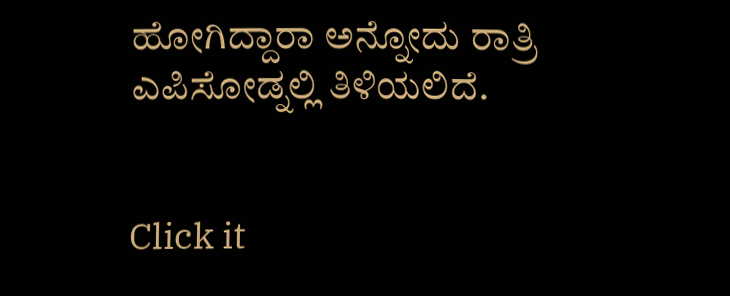ಹೋಗಿದ್ದಾರಾ ಅನ್ನೋದು ರಾತ್ರಿ ಎಪಿಸೋಡ್ನಲ್ಲಿ ತಿಳಿಯಲಿದೆ.


Click it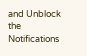and Unblock the Notifications